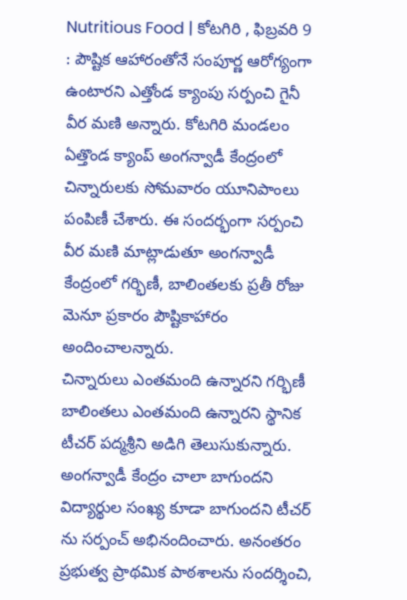Nutritious Food | కోటగిరి , ఫిబ్రవరి 9 : పౌష్టిక ఆహారంతోనే సంపూర్ణ ఆరోగ్యంగా ఉంటారని ఎత్తోండ క్యాంపు సర్పంచి గైనీ వీర మణి అన్నారు. కోటగిరి మండలం ఏత్తొండ క్యాంప్ అంగన్వాడీ కేంద్రంలో చిన్నారులకు సోమవారం యూనిపాంలు పంపిణీ చేశారు. ఈ సందర్భంగా సర్పంచి వీర మణి మాట్లాడుతూ అంగన్వాడీ కేంద్రంలో గర్భిణీ, బాలింతలకు ప్రతీ రోజు మెనూ ప్రకారం పౌష్టికాహారం అందించాలన్నారు.
చిన్నారులు ఎంతమంది ఉన్నారని గర్భిణీ బాలింతలు ఎంతమంది ఉన్నారని స్థానిక టీచర్ పద్మశ్రీని అడిగి తెలుసుకున్నారు. అంగన్వాడీ కేంద్రం చాలా బాగుందని విద్యార్థుల సంఖ్య కూడా బాగుందని టీచర్ ను సర్పంచ్ అభినందించారు. అనంతరం ప్రభుత్వ ప్రాథమిక పాఠశాలను సందర్శించి,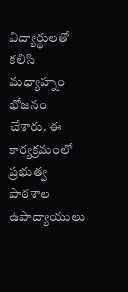విద్యార్థులతో కలిసి మధ్యాహ్నం భోజనం చేశారు. ఈ కార్యక్రమంలో ప్రభుత్వ పాఠశాల ఉపాద్యాయులు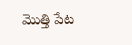మొత్తి పేట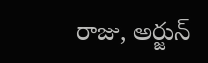రాజు, అర్జున్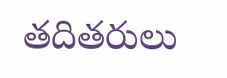తదితరులు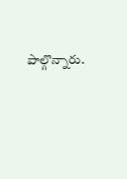పాల్గొన్నారు.